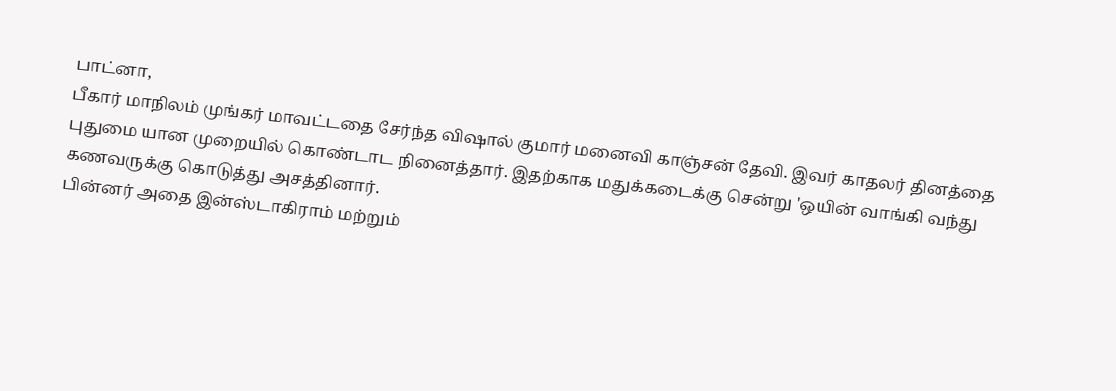பாட்னா,
பீகார் மாநிலம் முங்கர் மாவட்டதை சேர்ந்த விஷால் குமார் மனைவி காஞ்சன் தேவி. இவர் காதலர் தினத்தை புதுமை யான முறையில் கொண்டாட நினைத்தார். இதற்காக மதுக்கடைக்கு சென்று 'ஒயின் வாங்கி வந்து கணவருக்கு கொடுத்து அசத்தினார்.
பின்னர் அதை இன்ஸ்டாகிராம் மற்றும்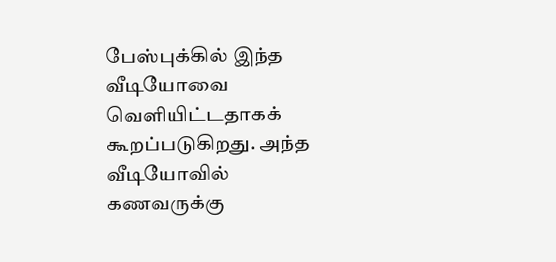பேஸ்புக்கில் இந்த வீடியோவை வெளியிட்டதாகக் கூறப்படுகிறது. அந்த வீடியோவில் கணவருக்கு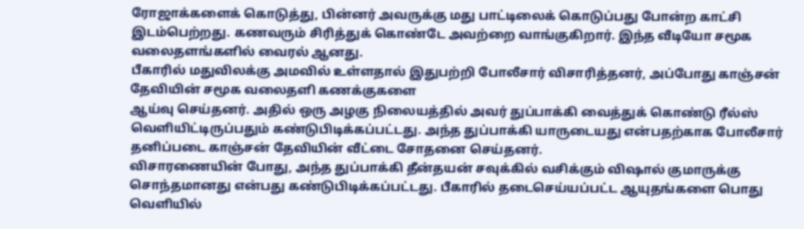ரோஜாக்களைக் கொடுத்து, பின்னர் அவருக்கு மது பாட்டிலைக் கொடுப்பது போன்ற காட்சி இடம்பெற்றது. கணவரும் சிரித்துக் கொண்டே அவற்றை வாங்குகிறார். இந்த வீடியோ சமூக வலைதளங்களில் வைரல் ஆனது.
பீகாரில் மதுவிலக்கு அமவில் உள்ளதால் இதுபற்றி போலீசார் விசாரித்தனர், அப்போது காஞ்சன் தேவியின் சமூக வலைதளி கணக்குகளை
ஆய்வு செய்தனர். அதில் ஒரு அழகு நிலையத்தில் அவர் துப்பாக்கி வைத்துக் கொண்டு ரீல்ஸ் வெளியிட்டிருப்பதும் கண்டுபிடிக்கப்பட்டது. அந்த துப்பாக்கி யாருடையது என்பதற்காக போலீசார் தனிப்படை காஞ்சன் தேவியின் வீட்டை சோதனை செய்தனர்.
விசாரணையின் போது, அந்த துப்பாக்கி தீன்தயன் சவுக்கில் வசிக்கும் விஷால் குமாருக்கு சொந்தமானது என்பது கண்டுபிடிக்கப்பட்டது. பீகாரில் தடைசெய்யப்பட்ட ஆயுதங்களை பொது வெளியில்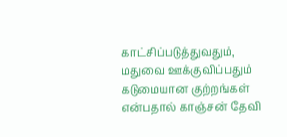காட்சிப்படுத்துவதும், மதுவை ஊக்குவிப்பதும் கடுமையான குற்றங்கள் என்பதால் காஞ்சன் தேவி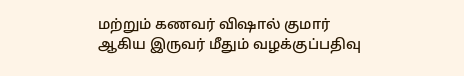மற்றும் கணவர் விஷால் குமார் ஆகிய இருவர் மீதும் வழக்குப்பதிவு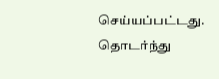செய்யப்பட்டது. தொடர்ந்து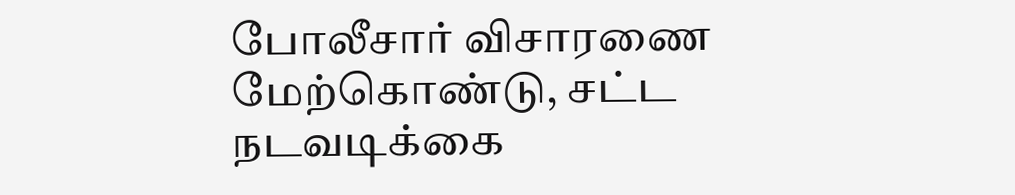போலீசார் விசாரணை மேற்கொண்டு, சட்ட நடவடிக்கை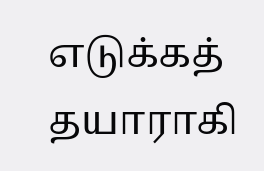எடுக்கத் தயாராகி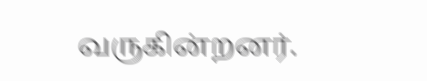வருகின்றனர்.